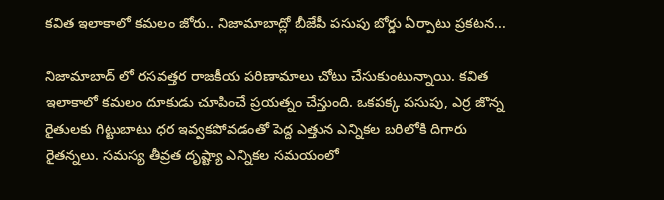కవిత ఇలాకాలో కమలం జోరు.. నిజామాబాద్లో బీజేపీ పసుపు బోర్డు ఏర్పాటు ప్రకటన...

నిజామాబాద్ లో రసవత్తర రాజకీయ పరిణామాలు చోటు చేసుకుంటున్నాయి. కవిత ఇలాకాలో కమలం దూకుడు చూపించే ప్రయత్నం చేస్తుంది. ఒకపక్క పసుపు, ఎర్ర జొన్న రైతులకు గిట్టుబాటు ధర ఇవ్వకపోవడంతో పెద్ద ఎత్తున ఎన్నికల బరిలోకి దిగారు రైతన్నలు. సమస్య తీవ్రత దృష్ట్యా ఎన్నికల సమయంలో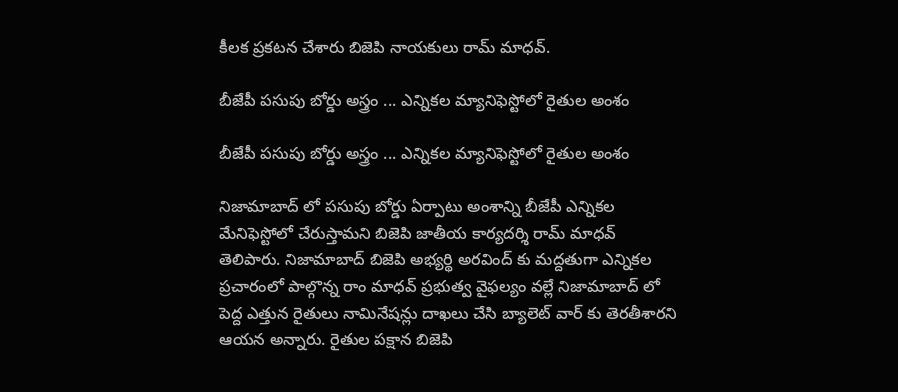కీలక ప్రకటన చేశారు బిజెపి నాయకులు రామ్ మాధవ్.

బీజేపీ పసుపు బోర్డు అస్త్రం ... ఎన్నికల మ్యానిఫెస్టోలో రైతుల అంశం

బీజేపీ పసుపు బోర్డు అస్త్రం ... ఎన్నికల మ్యానిఫెస్టోలో రైతుల అంశం

నిజామాబాద్ లో పసుపు బోర్డు ఏర్పాటు అంశాన్ని బీజేపీ ఎన్నికల మేనిఫెస్టోలో చేరుస్తామని బిజెపి జాతీయ కార్యదర్శి రామ్ మాధవ్ తెలిపారు. నిజామాబాద్ బిజెపి అభ్యర్థి అరవింద్ కు మద్దతుగా ఎన్నికల ప్రచారంలో పాల్గొన్న రాం మాధవ్ ప్రభుత్వ వైఫల్యం వల్లే నిజామాబాద్ లో పెద్ద ఎత్తున రైతులు నామినేషన్లు దాఖలు చేసి బ్యాలెట్ వార్ కు తెరతీశారని ఆయన అన్నారు. రైతుల పక్షాన బిజెపి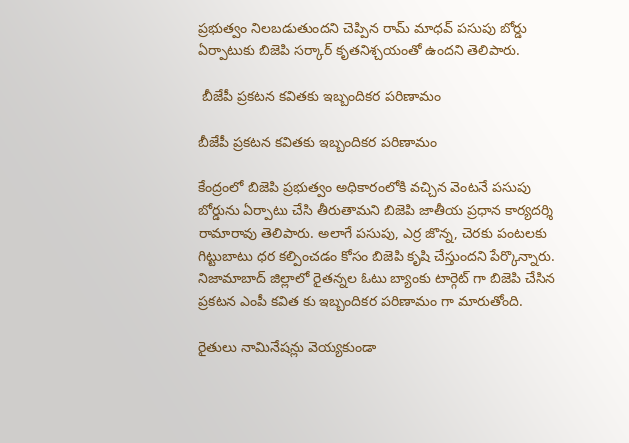ప్రభుత్వం నిలబడుతుందని చెప్పిన రామ్ మాధవ్ పసుపు బోర్డు ఏర్పాటుకు బిజెపి సర్కార్ కృతనిశ్చయంతో ఉందని తెలిపారు.

 బీజేపీ ప్రకటన కవితకు ఇబ్బందికర పరిణామం

బీజేపీ ప్రకటన కవితకు ఇబ్బందికర పరిణామం

కేంద్రంలో బిజెపి ప్రభుత్వం అధికారంలోకి వచ్చిన వెంటనే పసుపు బోర్డును ఏర్పాటు చేసి తీరుతామని బిజెపి జాతీయ ప్రధాన కార్యదర్శి రామారావు తెలిపారు. అలాగే పసుపు, ఎర్ర జొన్న, చెరకు పంటలకు గిట్టుబాటు ధర కల్పించడం కోసం బిజెపి కృషి చేస్తుందని పేర్కొన్నారు. నిజామాబాద్ జిల్లాలో రైతన్నల ఓటు బ్యాంకు టార్గెట్ గా బిజెపి చేసిన ప్రకటన ఎంపీ కవిత కు ఇబ్బందికర పరిణామం గా మారుతోంది.

రైతులు నామినేషన్లు వెయ్యకుండా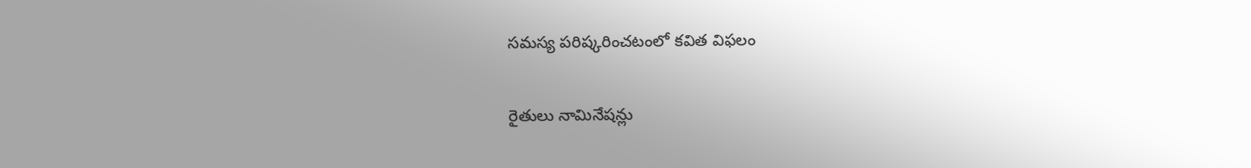సమస్య పరిష్కరించటంలో కవిత విఫలం

రైతులు నామినేషన్లు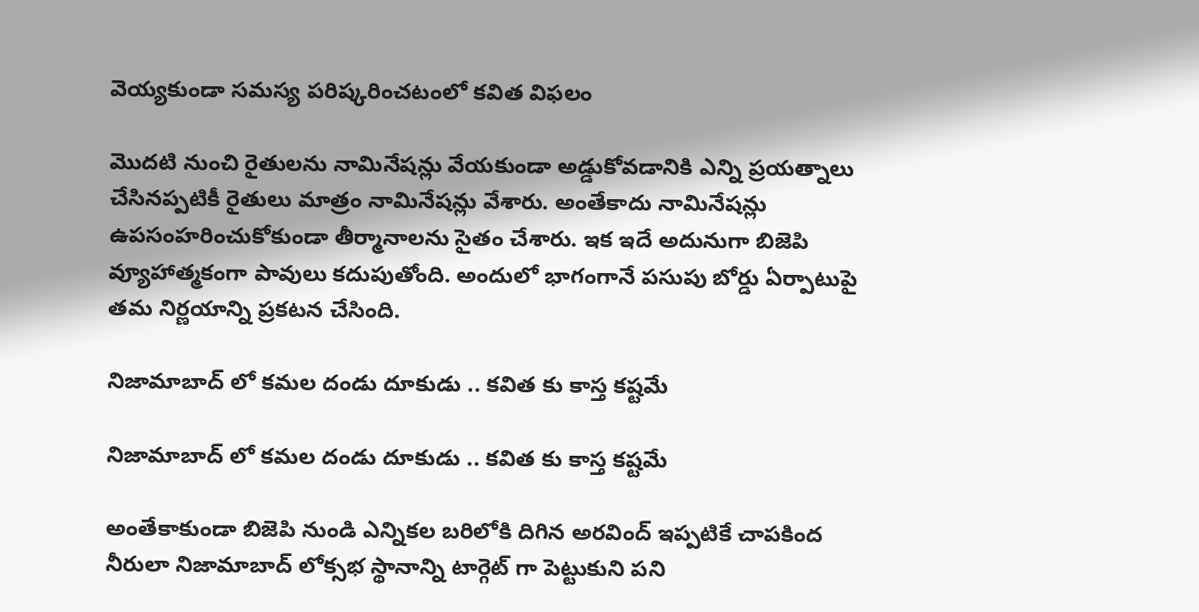వెయ్యకుండా సమస్య పరిష్కరించటంలో కవిత విఫలం

మొదటి నుంచి రైతులను నామినేషన్లు వేయకుండా అడ్డుకోవడానికి ఎన్ని ప్రయత్నాలు చేసినప్పటికీ రైతులు మాత్రం నామినేషన్లు వేశారు. అంతేకాదు నామినేషన్లు ఉపసంహరించుకోకుండా తీర్మానాలను సైతం చేశారు. ఇక ఇదే అదునుగా బిజెపి వ్యూహాత్మకంగా పావులు కదుపుతోంది. అందులో భాగంగానే పసుపు బోర్డు ఏర్పాటుపై తమ నిర్ణయాన్ని ప్రకటన చేసింది.

నిజామాబాద్ లో కమల దండు దూకుడు .. కవిత కు కాస్త కష్టమే

నిజామాబాద్ లో కమల దండు దూకుడు .. కవిత కు కాస్త కష్టమే

అంతేకాకుండా బిజెపి నుండి ఎన్నికల బరిలోకి దిగిన అరవింద్ ఇప్పటికే చాపకింద నీరులా నిజామాబాద్ లోక్సభ స్థానాన్ని టార్గెట్ గా పెట్టుకుని పని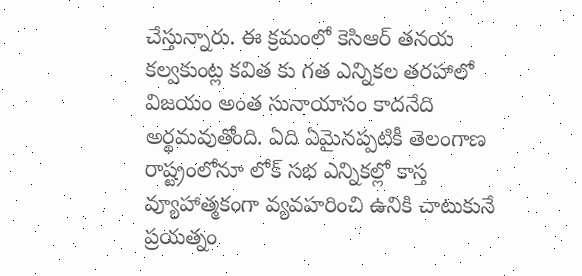చేస్తున్నారు. ఈ క్రమంలో కెసిఆర్ తనయ కల్వకుంట్ల కవిత కు గత ఎన్నికల తరహాలో విజయం అంత సునాయాసం కాదనేది అర్థమవుతోంది. ఏది ఏమైనప్పటికీ తెలంగాణ రాష్ట్రంలోనూ లోక్ సభ ఎన్నికల్లో కాస్త వ్యూహాత్మకంగా వ్యవహరించి ఉనికి చాటుకునే ప్రయత్నం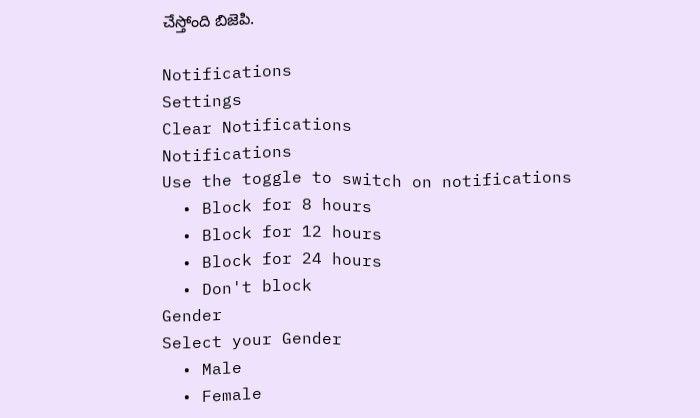చేస్తోంది బిజెపి.

Notifications
Settings
Clear Notifications
Notifications
Use the toggle to switch on notifications
  • Block for 8 hours
  • Block for 12 hours
  • Block for 24 hours
  • Don't block
Gender
Select your Gender
  • Male
  • Female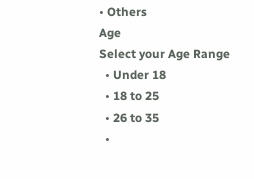• Others
Age
Select your Age Range
  • Under 18
  • 18 to 25
  • 26 to 35
  •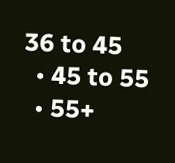36 to 45
  • 45 to 55
  • 55+